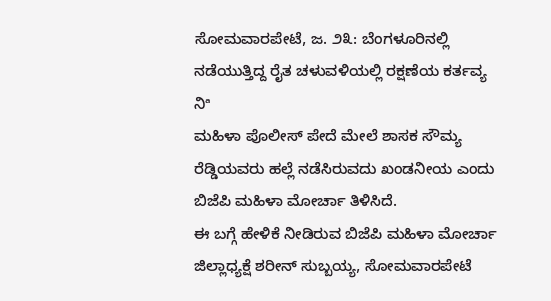ಸೋಮವಾರಪೇಟೆ, ಜ. ೨೩: ಬೆಂಗಳೂರಿನಲ್ಲಿ ನಡೆಯುತ್ತಿದ್ದ ರೈತ ಚಳುವಳಿಯಲ್ಲಿ ರಕ್ಷಣೆಯ ಕರ್ತವ್ಯ ನಿª
ಮಹಿಳಾ ಪೊಲೀಸ್ ಪೇದೆ ಮೇಲೆ ಶಾಸಕ ಸೌಮ್ಯ ರೆಡ್ಡಿಯವರು ಹಲ್ಲೆ ನಡೆಸಿರುವದು ಖಂಡನೀಯ ಎಂದು ಬಿಜೆಪಿ ಮಹಿಳಾ ಮೋರ್ಚಾ ತಿಳಿಸಿದೆ.
ಈ ಬಗ್ಗೆ ಹೇಳಿಕೆ ನೀಡಿರುವ ಬಿಜೆಪಿ ಮಹಿಳಾ ಮೋರ್ಚಾ ಜಿಲ್ಲಾಧ್ಯಕ್ಷೆ ಶರೀನ್ ಸುಬ್ಬಯ್ಯ, ಸೋಮವಾರಪೇಟೆ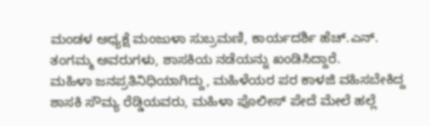ಮಂಡಳ ಅಧ್ಯಕ್ಷೆ ಮಂಜುಳಾ ಸುಬ್ರಮಣಿ, ಕಾರ್ಯದರ್ಶಿ ಹೆಚ್.ಎನ್. ತಂಗಮ್ಮ ಅವರುಗಳು, ಶಾಸಕಿಯ ನಡೆಯನ್ನು ಖಂಡಿಸಿದ್ದಾರೆ.
ಮಹಿಳಾ ಜನಪ್ರತಿನಿಧಿಯಾಗಿದ್ದು, ಮಹಿಳೆಯರ ಪರ ಕಾಳಜಿ ವಹಿಸಬೇಕಿದ್ದ ಶಾಸಕಿ ಸೌಮ್ಯ ರೆಡ್ಡಿಯವರು, ಮಹಿಳಾ ಪೊಲೀಸ್ ಪೇದೆ ಮೇಲೆ ಹಲ್ಲೆ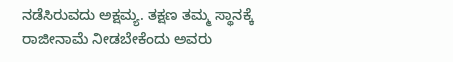ನಡೆಸಿರುವದು ಅಕ್ಷಮ್ಯ. ತಕ್ಷಣ ತಮ್ಮ ಸ್ಥಾನಕ್ಕೆ ರಾಜೀನಾಮೆ ನೀಡಬೇಕೆಂದು ಅವರು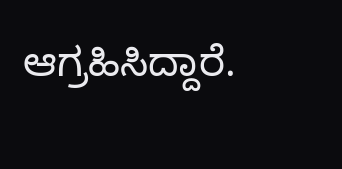ಆಗ್ರಹಿಸಿದ್ದಾರೆ.